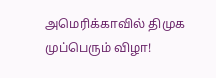அமெரிக்காவில் திமுக முப்பெரும் விழா!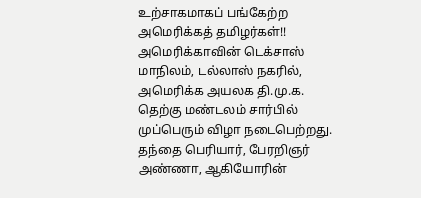உற்சாகமாகப் பங்கேற்ற அமெரிக்கத் தமிழர்கள்!!
அமெரிக்காவின் டெக்சாஸ் மாநிலம், டல்லாஸ் நகரில், அமெரிக்க அயலக தி.மு.க. தெற்கு மண்டலம் சார்பில் முப்பெரும் விழா நடைபெற்றது.
தந்தை பெரியார், பேரறிஞர் அண்ணா, ஆகியோரின்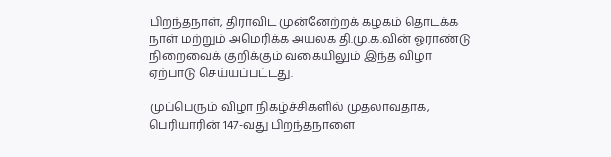பிறந்தநாள், திராவிட முன்னேற்றக் கழகம் தொடக்க நாள் மற்றும் அமெரிக்க அயலக தி.மு.க.வின் ஓராண்டு நிறைவைக் குறிக்கும் வகையிலும் இந்த விழா ஏற்பாடு செய்யப்பட்டது.

முப்பெரும் விழா நிகழ்ச்சிகளில் முதலாவதாக, பெரியாரின் 147-வது பிறந்தநாளை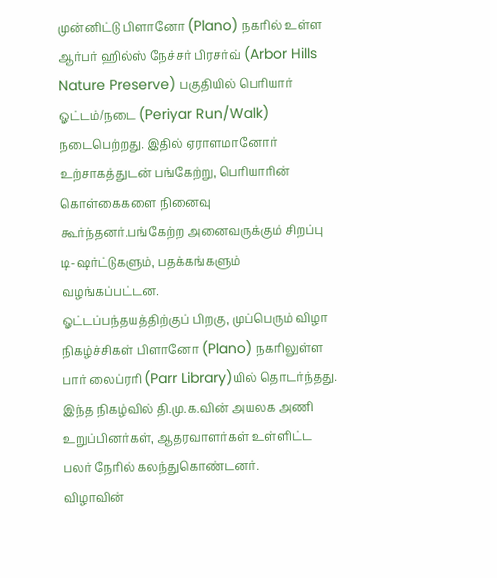முன்னிட்டு பிளானோ (Plano) நகரில் உள்ள ஆர்பர் ஹில்ஸ் நேச்சர் பிரசர்வ் (Arbor Hills Nature Preserve) பகுதியில் பெரியார் ஓட்டம்/நடை (Periyar Run/Walk) நடைபெற்றது. இதில் ஏராளமானோர் உற்சாகத்துடன் பங்கேற்று, பெரியாரின் கொள்கைகளை நினைவு கூர்ந்தனர்.பங்கேற்ற அனைவருக்கும் சிறப்பு டி-ஷர்ட்டுகளும், பதக்கங்களும் வழங்கப்பட்டன.
ஓட்டப்பந்தயத்திற்குப் பிறகு, முப்பெரும் விழா நிகழ்ச்சிகள் பிளானோ (Plano) நகரிலுள்ள பார் லைப்ரரி (Parr Library)யில் தொடர்ந்தது. இந்த நிகழ்வில் தி.மு.க.வின் அயலக அணி உறுப்பினர்கள், ஆதரவாளர்கள் உள்ளிட்ட பலர் நேரில் கலந்துகொண்டனர்.
விழாவின்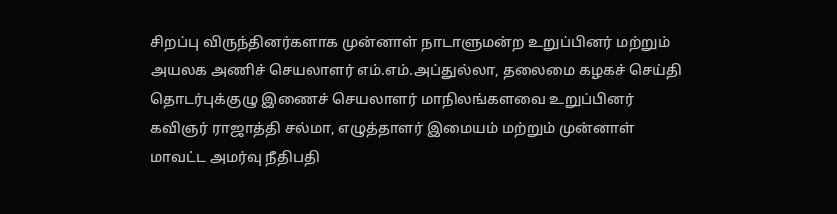சிறப்பு விருந்தினர்களாக முன்னாள் நாடாளுமன்ற உறுப்பினர் மற்றும் அயலக அணிச் செயலாளர் எம்.எம்.அப்துல்லா, தலைமை கழகச் செய்தி தொடர்புக்குழு இணைச் செயலாளர் மாநிலங்களவை உறுப்பினர் கவிஞர் ராஜாத்தி சல்மா, எழுத்தாளர் இமையம் மற்றும் முன்னாள் மாவட்ட அமர்வு நீதிபதி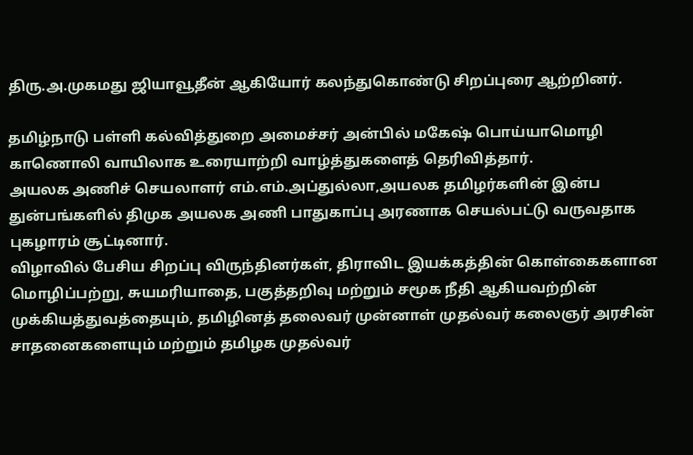திரு.அ.முகமது ஜியாவூதீன் ஆகியோர் கலந்துகொண்டு சிறப்புரை ஆற்றினர்.

தமிழ்நாடு பள்ளி கல்வித்துறை அமைச்சர் அன்பில் மகேஷ் பொய்யாமொழி காணொலி வாயிலாக உரையாற்றி வாழ்த்துகளைத் தெரிவித்தார்.
அயலக அணிச் செயலாளர் எம்.எம்.அப்துல்லா,அயலக தமிழர்களின் இன்ப துன்பங்களில் திமுக அயலக அணி பாதுகாப்பு அரணாக செயல்பட்டு வருவதாக புகழாரம் சூட்டினார்.
விழாவில் பேசிய சிறப்பு விருந்தினர்கள், திராவிட இயக்கத்தின் கொள்கைகளான மொழிப்பற்று, சுயமரியாதை, பகுத்தறிவு மற்றும் சமூக நீதி ஆகியவற்றின் முக்கியத்துவத்தையும், தமிழினத் தலைவர் முன்னாள் முதல்வர் கலைஞர் அரசின் சாதனைகளையும் மற்றும் தமிழக முதல்வர்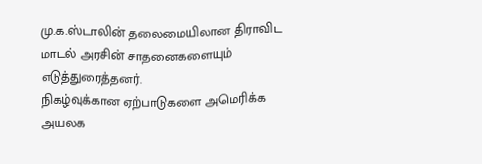மு.க.ஸ்டாலின் தலைமையிலான திராவிட மாடல் அரசின் சாதனைகளையும் எடுத்துரைத்தனர்.
நிகழ்வுக்கான ஏற்பாடுகளை அமெரிக்க அயலக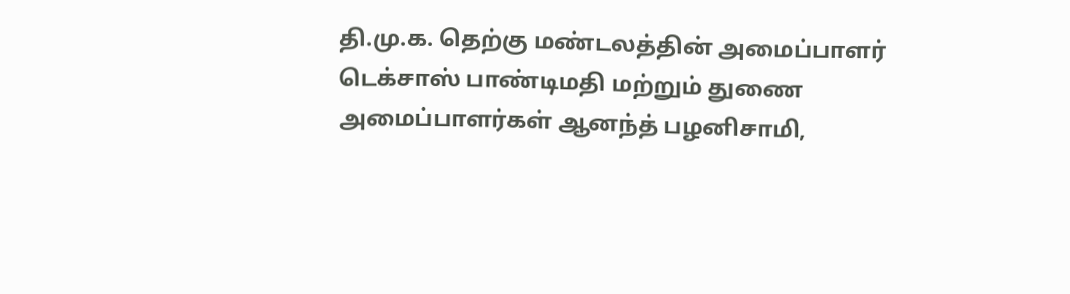தி.மு.க. தெற்கு மண்டலத்தின் அமைப்பாளர் டெக்சாஸ் பாண்டிமதி மற்றும் துணை அமைப்பாளர்கள் ஆனந்த் பழனிசாமி,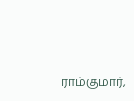ராம்குமார்,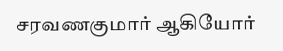சரவணகுமார் ஆகியோர்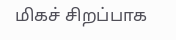மிகச் சிறப்பாக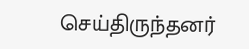செய்திருந்தனர்